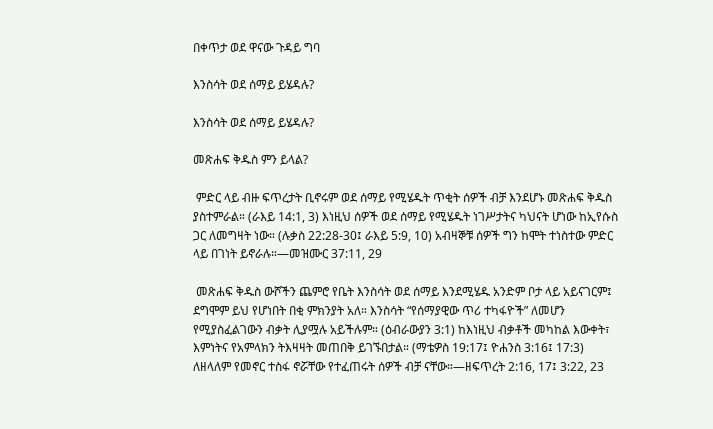በቀጥታ ወደ ዋናው ጉዳይ ግባ

እንስሳት ወደ ሰማይ ይሄዳሉ?

እንስሳት ወደ ሰማይ ይሄዳሉ?

መጽሐፍ ቅዱስ ምን ይላል?

 ምድር ላይ ብዙ ፍጥረታት ቢኖሩም ወደ ሰማይ የሚሄዱት ጥቂት ሰዎች ብቻ እንደሆኑ መጽሐፍ ቅዱስ ያስተምራል። (ራእይ 14:1, 3) እነዚህ ሰዎች ወደ ሰማይ የሚሄዱት ነገሥታትና ካህናት ሆነው ከኢየሱስ ጋር ለመግዛት ነው። (ሉቃስ 22:28-30፤ ራእይ 5:9, 10) አብዛኞቹ ሰዎች ግን ከሞት ተነስተው ምድር ላይ በገነት ይኖራሉ።—መዝሙር 37:11, 29

 መጽሐፍ ቅዱስ ውሾችን ጨምሮ የቤት እንስሳት ወደ ሰማይ እንደሚሄዱ አንድም ቦታ ላይ አይናገርም፤ ደግሞም ይህ የሆነበት በቂ ምክንያት አለ። እንስሳት “የሰማያዊው ጥሪ ተካፋዮች” ለመሆን የሚያስፈልገውን ብቃት ሊያሟሉ አይችሉም። (ዕብራውያን 3:1) ከእነዚህ ብቃቶች መካከል እውቀት፣ እምነትና የአምላክን ትእዛዛት መጠበቅ ይገኙበታል። (ማቴዎስ 19:17፤ ዮሐንስ 3:16፤ 17:3) ለዘላለም የመኖር ተስፋ ኖሯቸው የተፈጠሩት ሰዎች ብቻ ናቸው።—ዘፍጥረት 2:16, 17፤ 3:22, 23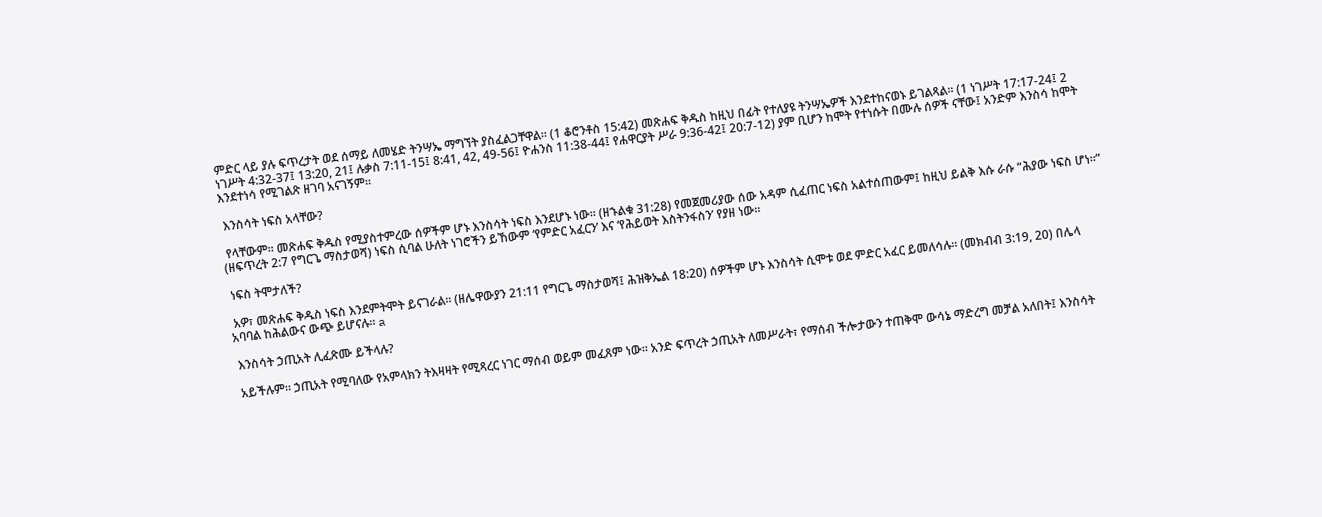ምድር ላይ ያሉ ፍጥረታት ወደ ሰማይ ለመሄድ ትንሣኤ ማግኘት ያስፈልጋቸዋል። (1 ቆሮንቶስ 15:42) መጽሐፍ ቅዱስ ከዚህ በፊት የተለያዩ ትንሣኤዎች እንደተከናወኑ ይገልጻል። (1 ነገሥት 17:17-24፤ 2 ነገሥት 4:32-37፤ 13:20, 21፤ ሉቃስ 7:11-15፤ 8:41, 42, 49-56፤ ዮሐንስ 11:38-44፤ የሐዋርያት ሥራ 9:36-42፤ 20:7-12) ያም ቢሆን ከሞት የተነሱት በሙሉ ሰዎች ናቸው፤ አንድም እንስሳ ከሞት እንደተነሳ የሚገልጽ ዘገባ አናገኝም።

 እንስሳት ነፍስ አላቸው?

 የላቸውም። መጽሐፍ ቅዱስ የሚያስተምረው ሰዎችም ሆኑ እንስሳት ነፍስ እንደሆኑ ነው። (ዘኁልቁ 31:28) የመጀመሪያው ሰው አዳም ሲፈጠር ነፍስ አልተሰጠውም፤ ከዚህ ይልቅ እሱ ራሱ “ሕያው ነፍስ ሆነ።” (ዘፍጥረት 2:7 የግርጌ ማስታወሻ) ነፍስ ሲባል ሁለት ነገሮችን ይኸውም ‘የምድር አፈርን’ እና ‘የሕይወት እስትንፋስን’ የያዘ ነው።

 ነፍስ ትሞታለች?

 አዎ፣ መጽሐፍ ቅዱስ ነፍስ እንደምትሞት ይናገራል። (ዘሌዋውያን 21:11 የግርጌ ማስታወሻ፤ ሕዝቅኤል 18:20) ሰዎችም ሆኑ እንስሳት ሲሞቱ ወደ ምድር አፈር ይመለሳሉ። (መክብብ 3:19, 20) በሌላ አባባል ከሕልውና ውጭ ይሆናሉ። a

 እንስሳት ኃጢአት ሊፈጽሙ ይችላሉ?

 አይችሉም። ኃጢአት የሚባለው የአምላክን ትእዛዛት የሚጻረር ነገር ማሰብ ወይም መፈጸም ነው። አንድ ፍጥረት ኃጢአት ለመሥራት፣ የማሰብ ችሎታውን ተጠቅሞ ውሳኔ ማድረግ መቻል አለበት፤ እንስሳት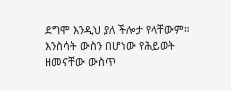ደግሞ እንዲህ ያለ ችሎታ የላቸውም። እንስሳት ውስን በሆነው የሕይወት ዘመናቸው ውስጥ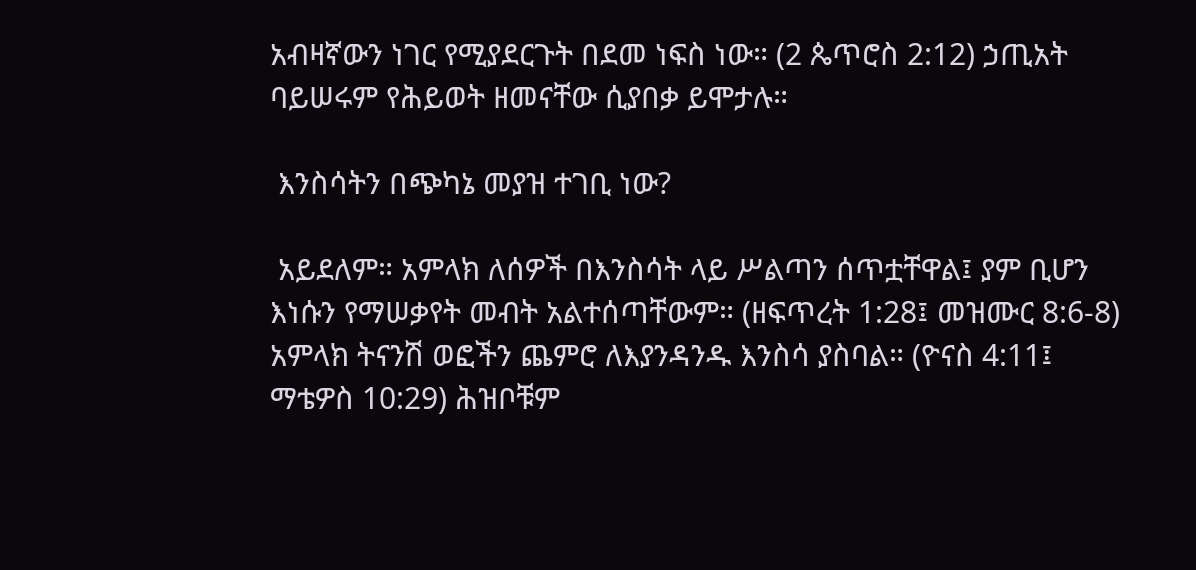አብዛኛውን ነገር የሚያደርጉት በደመ ነፍስ ነው። (2 ጴጥሮስ 2:12) ኃጢአት ባይሠሩም የሕይወት ዘመናቸው ሲያበቃ ይሞታሉ።

 እንስሳትን በጭካኔ መያዝ ተገቢ ነው?

 አይደለም። አምላክ ለሰዎች በእንስሳት ላይ ሥልጣን ሰጥቷቸዋል፤ ያም ቢሆን እነሱን የማሠቃየት መብት አልተሰጣቸውም። (ዘፍጥረት 1:28፤ መዝሙር 8:6-8) አምላክ ትናንሽ ወፎችን ጨምሮ ለእያንዳንዱ እንስሳ ያስባል። (ዮናስ 4:11፤ ማቴዎስ 10:29) ሕዝቦቹም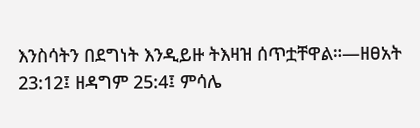እንስሳትን በደግነት እንዲይዙ ትእዛዝ ሰጥቷቸዋል።—ዘፀአት 23:12፤ ዘዳግም 25:4፤ ምሳሌ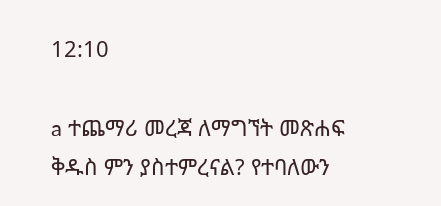12:10

a ተጨማሪ መረጃ ለማግኘት መጽሐፍ ቅዱስ ምን ያስተምረናል? የተባለውን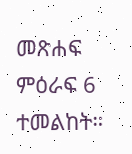መጽሐፍ ምዕራፍ 6 ተመልከት።